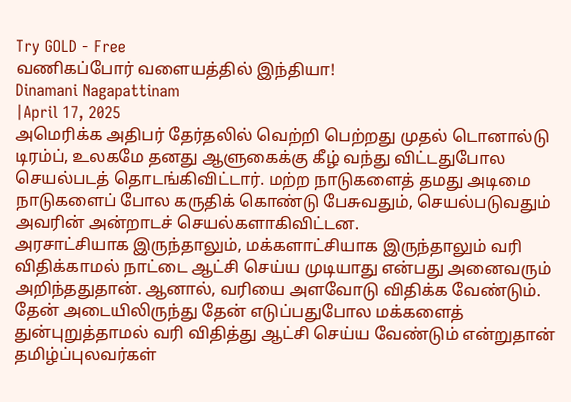Try GOLD - Free
வணிகப்போர் வளையத்தில் இந்தியா!
Dinamani Nagapattinam
|April 17, 2025
அமெரிக்க அதிபர் தேர்தலில் வெற்றி பெற்றது முதல் டொனால்டு டிரம்ப், உலகமே தனது ஆளுகைக்கு கீழ் வந்து விட்டதுபோல செயல்படத் தொடங்கிவிட்டார். மற்ற நாடுகளைத் தமது அடிமை நாடுகளைப் போல கருதிக் கொண்டு பேசுவதும், செயல்படுவதும் அவரின் அன்றாடச் செயல்களாகிவிட்டன.
அரசாட்சியாக இருந்தாலும், மக்களாட்சியாக இருந்தாலும் வரி விதிக்காமல் நாட்டை ஆட்சி செய்ய முடியாது என்பது அனைவரும் அறிந்ததுதான். ஆனால், வரியை அளவோடு விதிக்க வேண்டும். தேன் அடையிலிருந்து தேன் எடுப்பதுபோல மக்களைத் துன்புறுத்தாமல் வரி விதித்து ஆட்சி செய்ய வேண்டும் என்றுதான் தமிழ்ப்புலவர்கள்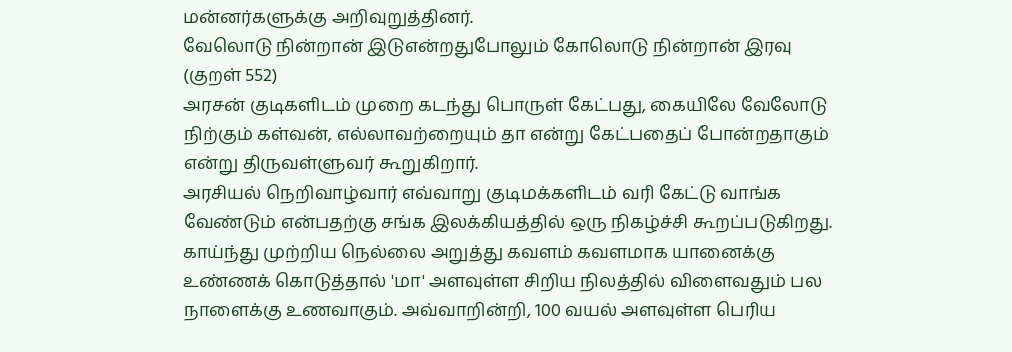மன்னர்களுக்கு அறிவுறுத்தினர்.
வேலொடு நின்றான் இடுஎன்றதுபோலும் கோலொடு நின்றான் இரவு (குறள் 552)
அரசன் குடிகளிடம் முறை கடந்து பொருள் கேட்பது, கையிலே வேலோடு நிற்கும் கள்வன், எல்லாவற்றையும் தா என்று கேட்பதைப் போன்றதாகும் என்று திருவள்ளுவர் கூறுகிறார்.
அரசியல் நெறிவாழ்வார் எவ்வாறு குடிமக்களிடம் வரி கேட்டு வாங்க வேண்டும் என்பதற்கு சங்க இலக்கியத்தில் ஒரு நிகழ்ச்சி கூறப்படுகிறது. காய்ந்து முற்றிய நெல்லை அறுத்து கவளம் கவளமாக யானைக்கு உண்ணக் கொடுத்தால் 'மா' அளவுள்ள சிறிய நிலத்தில் விளைவதும் பல நாளைக்கு உணவாகும். அவ்வாறின்றி, 100 வயல் அளவுள்ள பெரிய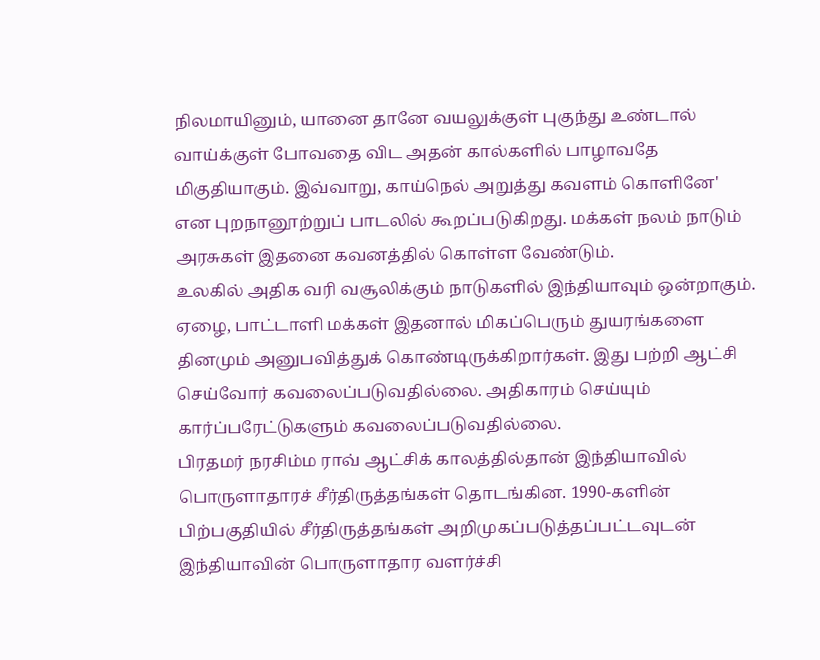நிலமாயினும், யானை தானே வயலுக்குள் புகுந்து உண்டால் வாய்க்குள் போவதை விட அதன் கால்களில் பாழாவதே மிகுதியாகும். இவ்வாறு, காய்நெல் அறுத்து கவளம் கொளினே' என புறநானூற்றுப் பாடலில் கூறப்படுகிறது. மக்கள் நலம் நாடும் அரசுகள் இதனை கவனத்தில் கொள்ள வேண்டும்.
உலகில் அதிக வரி வசூலிக்கும் நாடுகளில் இந்தியாவும் ஒன்றாகும். ஏழை, பாட்டாளி மக்கள் இதனால் மிகப்பெரும் துயரங்களை தினமும் அனுபவித்துக் கொண்டிருக்கிறார்கள். இது பற்றி ஆட்சி செய்வோர் கவலைப்படுவதில்லை. அதிகாரம் செய்யும் கார்ப்பரேட்டுகளும் கவலைப்படுவதில்லை.
பிரதமர் நரசிம்ம ராவ் ஆட்சிக் காலத்தில்தான் இந்தியாவில் பொருளாதாரச் சீர்திருத்தங்கள் தொடங்கின. 1990-களின் பிற்பகுதியில் சீர்திருத்தங்கள் அறிமுகப்படுத்தப்பட்டவுடன் இந்தியாவின் பொருளாதார வளர்ச்சி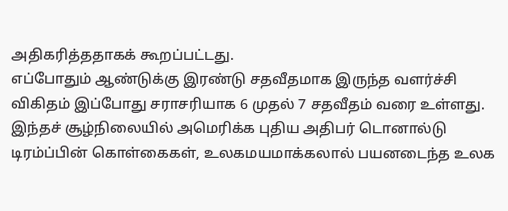அதிகரித்ததாகக் கூறப்பட்டது.
எப்போதும் ஆண்டுக்கு இரண்டு சதவீதமாக இருந்த வளர்ச்சி விகிதம் இப்போது சராசரியாக 6 முதல் 7 சதவீதம் வரை உள்ளது.
இந்தச் சூழ்நிலையில் அமெரிக்க புதிய அதிபர் டொனால்டு டிரம்ப்பின் கொள்கைகள், உலகமயமாக்கலால் பயனடைந்த உலக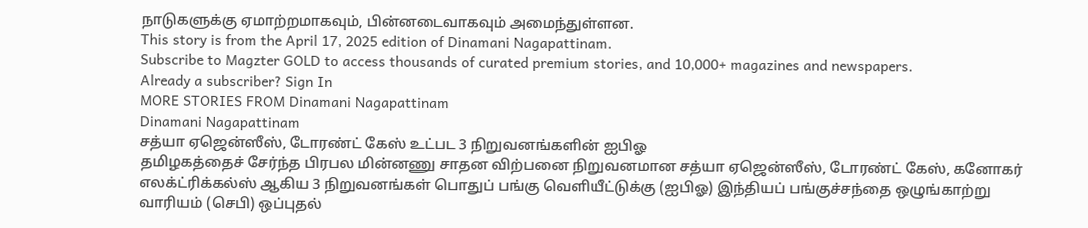நாடுகளுக்கு ஏமாற்றமாகவும், பின்னடைவாகவும் அமைந்துள்ளன.
This story is from the April 17, 2025 edition of Dinamani Nagapattinam.
Subscribe to Magzter GOLD to access thousands of curated premium stories, and 10,000+ magazines and newspapers.
Already a subscriber? Sign In
MORE STORIES FROM Dinamani Nagapattinam
Dinamani Nagapattinam
சத்யா ஏஜென்ஸீஸ், டோரண்ட் கேஸ் உட்பட 3 நிறுவனங்களின் ஐபிஓ
தமிழகத்தைச் சேர்ந்த பிரபல மின்னணு சாதன விற்பனை நிறுவனமான சத்யா ஏஜென்ஸீஸ், டோரண்ட் கேஸ், கனோகர் எலக்ட்ரிக்கல்ஸ் ஆகிய 3 நிறுவனங்கள் பொதுப் பங்கு வெளியீட்டுக்கு (ஐபிஓ) இந்தியப் பங்குச்சந்தை ஒழுங்காற்று வாரியம் (செபி) ஒப்புதல்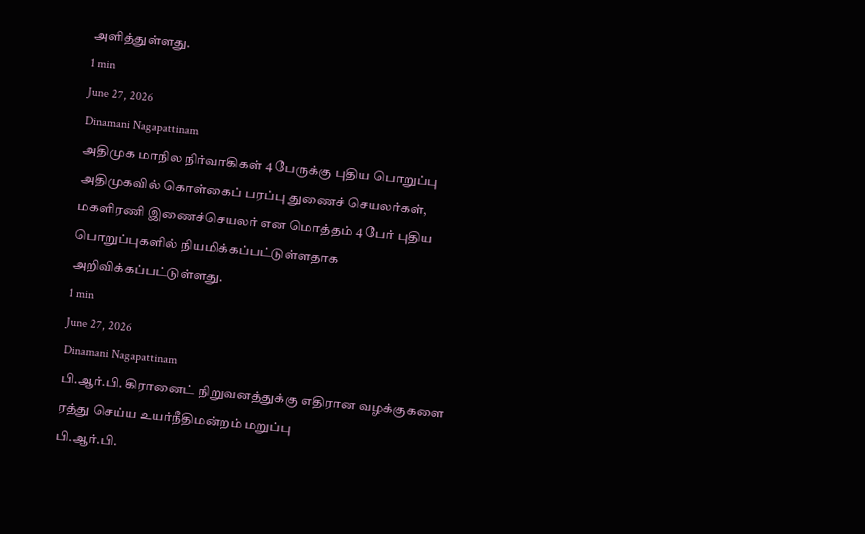அளித்துள்ளது.
1 min
June 27, 2026
Dinamani Nagapattinam
அதிமுக மாநில நிர்வாகிகள் 4 பேருக்கு புதிய பொறுப்பு
அதிமுகவில் கொள்கைப் பரப்பு துணைச் செயலர்கள், மகளிரணி இணைச்செயலர் என மொத்தம் 4 பேர் புதிய பொறுப்புகளில் நியமிக்கப்பட்டுள்ளதாக அறிவிக்கப்பட்டுள்ளது.
1 min
June 27, 2026
Dinamani Nagapattinam
பி.ஆர்.பி. கிரானைட் நிறுவனத்துக்கு எதிரான வழக்குகளை ரத்து செய்ய உயர்நீதிமன்றம் மறுப்பு
பி.ஆர்.பி.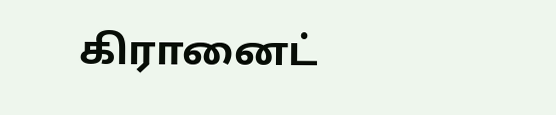கிரானைட்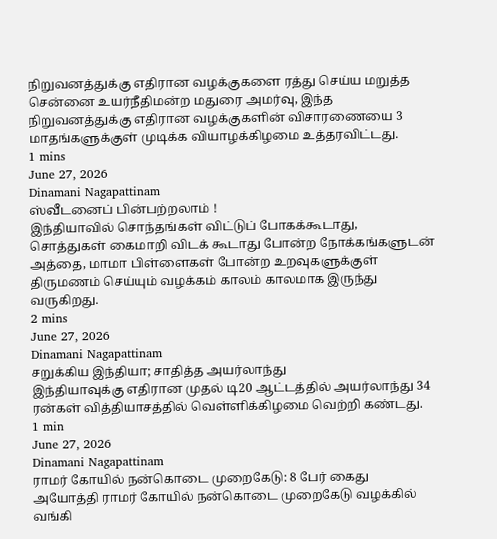நிறுவனத்துக்கு எதிரான வழக்குகளை ரத்து செய்ய மறுத்த சென்னை உயர்நீதிமன்ற மதுரை அமர்வு, இந்த நிறுவனத்துக்கு எதிரான வழக்குகளின் விசாரணையை 3 மாதங்களுக்குள் முடிக்க வியாழக்கிழமை உத்தரவிட்டது.
1 mins
June 27, 2026
Dinamani Nagapattinam
ஸ்வீடனைப் பின்பற்றலாம் !
இந்தியாவில் சொந்தங்கள் விட்டுப் போகக்கூடாது, சொத்துகள் கைமாறி விடக் கூடாது போன்ற நோக்கங்களுடன் அத்தை, மாமா பிள்ளைகள் போன்ற உறவுகளுக்குள் திருமணம் செய்யும் வழக்கம் காலம் காலமாக இருந்து வருகிறது.
2 mins
June 27, 2026
Dinamani Nagapattinam
சறுக்கிய இந்தியா; சாதித்த அயர்லாந்து
இந்தியாவுக்கு எதிரான முதல் டி20 ஆட்டத்தில் அயர்லாந்து 34 ரன்கள் வித்தியாசத்தில் வெள்ளிக்கிழமை வெற்றி கண்டது.
1 min
June 27, 2026
Dinamani Nagapattinam
ராமர் கோயில் நன்கொடை முறைகேடு: 8 பேர் கைது
அயோத்தி ராமர் கோயில் நன்கொடை முறைகேடு வழக்கில் வங்கி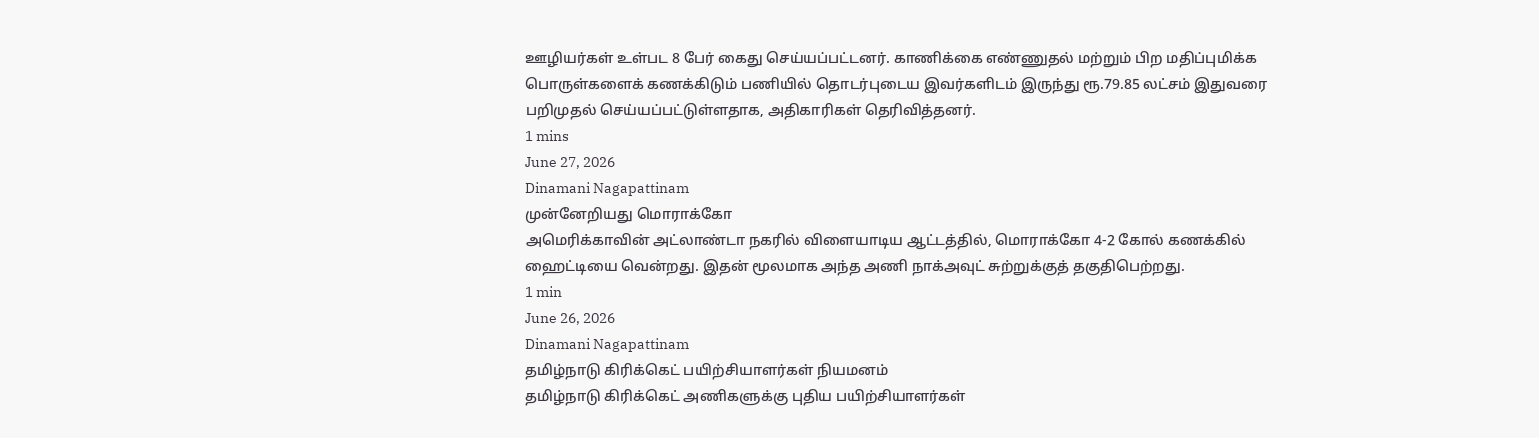ஊழியர்கள் உள்பட 8 பேர் கைது செய்யப்பட்டனர். காணிக்கை எண்ணுதல் மற்றும் பிற மதிப்புமிக்க பொருள்களைக் கணக்கிடும் பணியில் தொடர்புடைய இவர்களிடம் இருந்து ரூ.79.85 லட்சம் இதுவரை பறிமுதல் செய்யப்பட்டுள்ளதாக, அதிகாரிகள் தெரிவித்தனர்.
1 mins
June 27, 2026
Dinamani Nagapattinam
முன்னேறியது மொராக்கோ
அமெரிக்காவின் அட்லாண்டா நகரில் விளையாடிய ஆட்டத்தில், மொராக்கோ 4-2 கோல் கணக்கில் ஹைட்டியை வென்றது. இதன் மூலமாக அந்த அணி நாக்அவுட் சுற்றுக்குத் தகுதிபெற்றது.
1 min
June 26, 2026
Dinamani Nagapattinam
தமிழ்நாடு கிரிக்கெட் பயிற்சியாளர்கள் நியமனம்
தமிழ்நாடு கிரிக்கெட் அணிகளுக்கு புதிய பயிற்சியாளர்கள்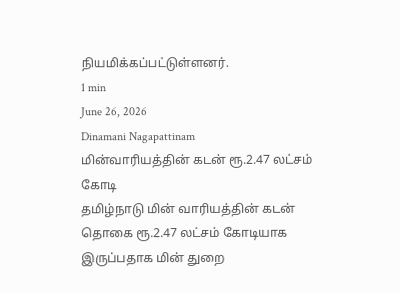நியமிக்கப்பட்டுள்ளனர்.
1 min
June 26, 2026
Dinamani Nagapattinam
மின்வாரியத்தின் கடன் ரூ.2.47 லட்சம் கோடி
தமிழ்நாடு மின் வாரியத்தின் கடன் தொகை ரூ.2.47 லட்சம் கோடியாக இருப்பதாக மின் துறை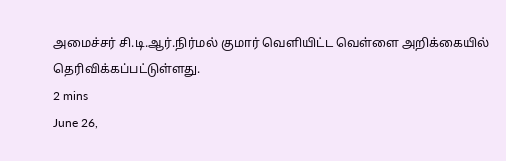அமைச்சர் சி.டி.ஆர்.நிர்மல் குமார் வெளியிட்ட வெள்ளை அறிக்கையில் தெரிவிக்கப்பட்டுள்ளது.
2 mins
June 26,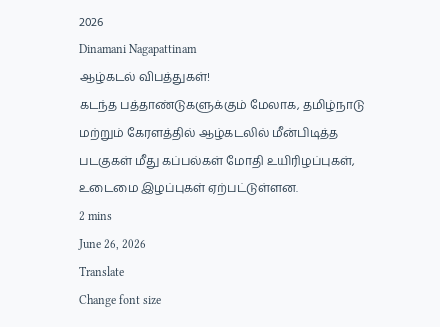2026
Dinamani Nagapattinam
ஆழ்கடல் விபத்துகள்!
கடந்த பத்தாண்டுகளுக்கும் மேலாக, தமிழ்நாடு மற்றும் கேரளத்தில் ஆழ்கடலில் மீன்பிடித்த படகுகள் மீது கப்பல்கள் மோதி உயிரிழப்புகள், உடைமை இழப்புகள் ஏற்பட்டுள்ளன.
2 mins
June 26, 2026
Translate
Change font size